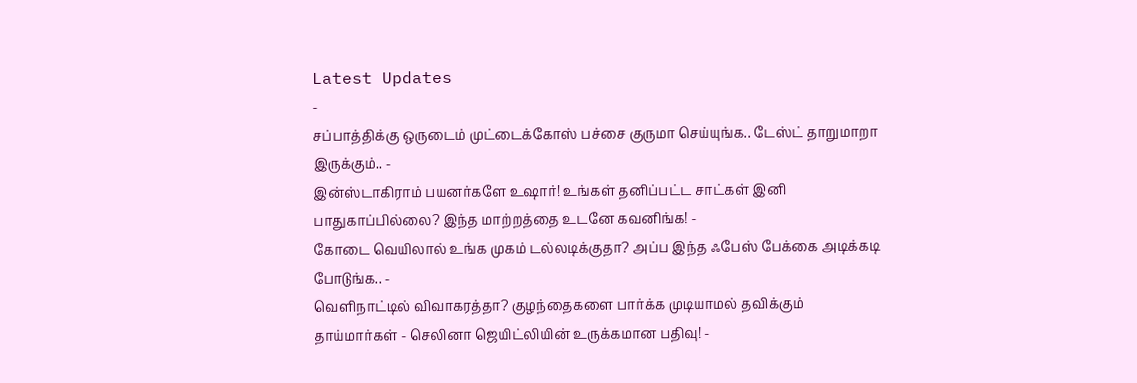Latest Updates
-
சப்பாத்திக்கு ஒருடைம் முட்டைக்கோஸ் பச்சை குருமா செய்யுங்க.. டேஸ்ட் தாறுமாறா இருக்கும்.. -
இன்ஸ்டாகிராம் பயனர்களே உஷார்! உங்கள் தனிப்பட்ட சாட்கள் இனி பாதுகாப்பில்லை? இந்த மாற்றத்தை உடனே கவனிங்க! -
கோடை வெயிலால் உங்க முகம் டல்லடிக்குதா? அப்ப இந்த ஃபேஸ் பேக்கை அடிக்கடி போடுங்க.. -
வெளிநாட்டில் விவாகரத்தா? குழந்தைகளை பார்க்க முடியாமல் தவிக்கும் தாய்மார்கள் - செலினா ஜெயிட்லியின் உருக்கமான பதிவு! -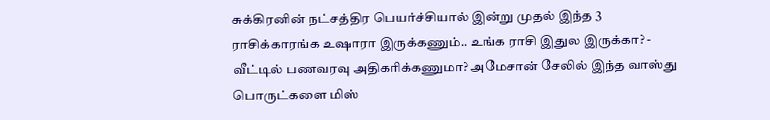சுக்கிரனின் நட்சத்திர பெயர்ச்சியால் இன்று முதல் இந்த 3 ராசிக்காரங்க உஷாரா இருக்கணும்.. உங்க ராசி இதுல இருக்கா? -
வீட்டில் பணவரவு அதிகரிக்கணுமா? அமேசான் சேலில் இந்த வாஸ்து பொருட்களை மிஸ்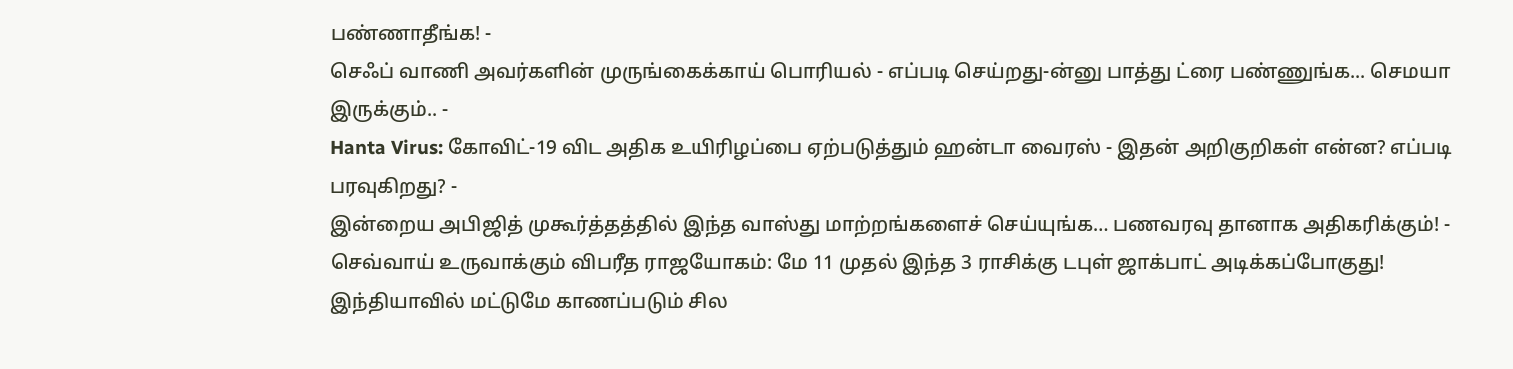பண்ணாதீங்க! -
செஃப் வாணி அவர்களின் முருங்கைக்காய் பொரியல் - எப்படி செய்றது-ன்னு பாத்து ட்ரை பண்ணுங்க... செமயா இருக்கும்.. -
Hanta Virus: கோவிட்-19 விட அதிக உயிரிழப்பை ஏற்படுத்தும் ஹன்டா வைரஸ் - இதன் அறிகுறிகள் என்ன? எப்படி பரவுகிறது? -
இன்றைய அபிஜித் முகூர்த்தத்தில் இந்த வாஸ்து மாற்றங்களைச் செய்யுங்க… பணவரவு தானாக அதிகரிக்கும்! -
செவ்வாய் உருவாக்கும் விபரீத ராஜயோகம்: மே 11 முதல் இந்த 3 ராசிக்கு டபுள் ஜாக்பாட் அடிக்கப்போகுது!
இந்தியாவில் மட்டுமே காணப்படும் சில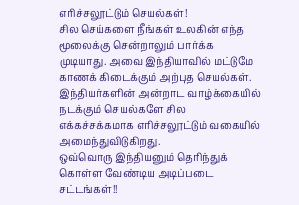எரிச்சலூட்டும் செயல்கள்!
சில செய்களை நீங்கள் உலகின் எந்த மூலைக்கு சென்றாலும் பார்க்க முடியாது. அவை இந்தியாவில் மட்டுமே காணக் கிடைக்கும் அற்புத செயல்கள். இந்தியர்களின் அன்றாட வாழ்க்கையில் நடக்கும் செயல்களே சில எக்கச்சக்கமாக எரிச்சலூட்டும் வகையில் அமைந்துவிடுகிறது.
ஒவ்வொரு இந்தியனும் தெரிந்துக் கொள்ள வேண்டிய அடிப்படை சட்டங்கள்!!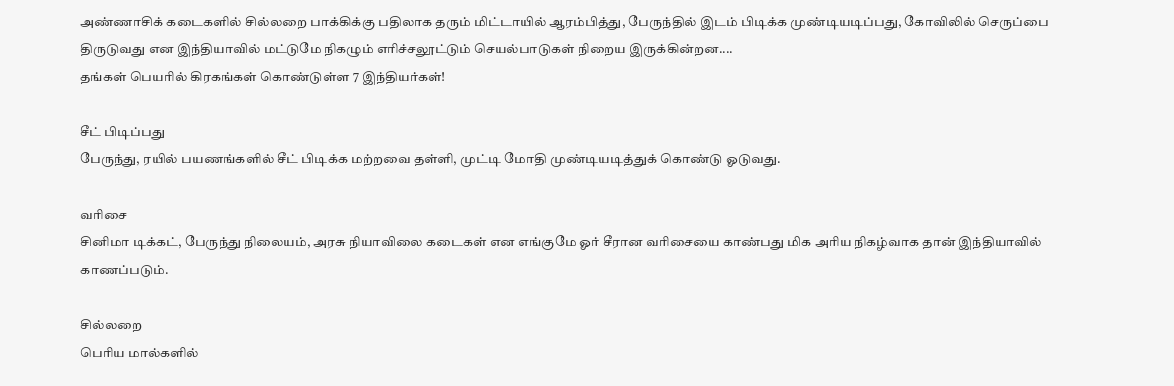அண்ணாசிக் கடைகளில் சில்லறை பாக்கிக்கு பதிலாக தரும் மிட்டாயில் ஆரம்பித்து, பேருந்தில் இடம் பிடிக்க முண்டியடிப்பது, கோவிலில் செருப்பை திருடுவது என இந்தியாவில் மட்டுமே நிகழும் எரிச்சலூட்டும் செயல்பாடுகள் நிறைய இருக்கின்றன....
தங்கள் பெயரில் கிரகங்கள் கொண்டுள்ள 7 இந்தியர்கள்!

சீட் பிடிப்பது
பேருந்து, ரயில் பயணங்களில் சீட் பிடிக்க மற்றவை தள்ளி, முட்டி மோதி முண்டியடித்துக் கொண்டு ஓடுவது.

வரிசை
சினிமா டிக்கட், பேருந்து நிலையம், அரசு நியாவிலை கடைகள் என எங்குமே ஓர் சீரான வரிசையை காண்பது மிக அரிய நிகழ்வாக தான் இந்தியாவில் காணப்படும்.

சில்லறை
பெரிய மால்களில்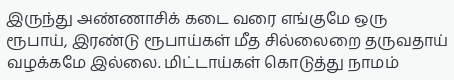இருந்து அண்ணாசிக் கடை வரை எங்குமே ஒரு ரூபாய், இரண்டு ரூபாய்கள் மீத சில்லைறை தருவதாய் வழக்கமே இல்லை. மிட்டாய்கள் கொடுத்து நாமம்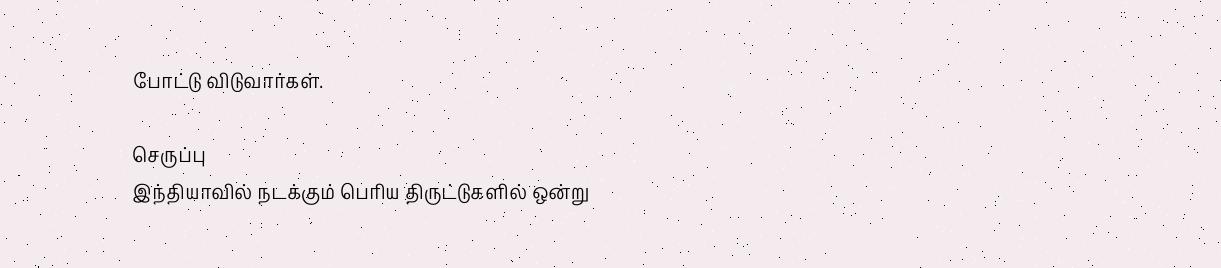போட்டு விடுவார்கள்.

செருப்பு
இந்தியாவில் நடக்கும் பெரிய திருட்டுகளில் ஒன்று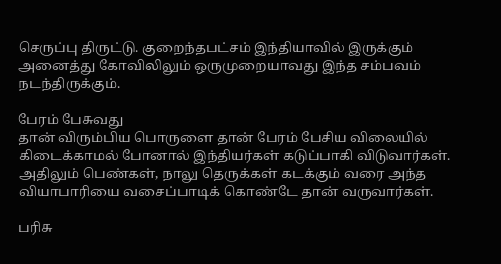செருப்பு திருட்டு. குறைந்தபட்சம் இந்தியாவில் இருக்கும் அனைத்து கோவிலிலும் ஒருமுறையாவது இந்த சம்பவம் நடந்திருக்கும்.

பேரம் பேசுவது
தான் விரும்பிய பொருளை தான் பேரம் பேசிய விலையில் கிடைக்காமல் போனால் இந்தியர்கள் கடுப்பாகி விடுவார்கள். அதிலும் பெண்கள், நாலு தெருக்கள் கடக்கும் வரை அந்த வியாபாரியை வசைப்பாடிக் கொண்டே தான் வருவார்கள்.

பரிசு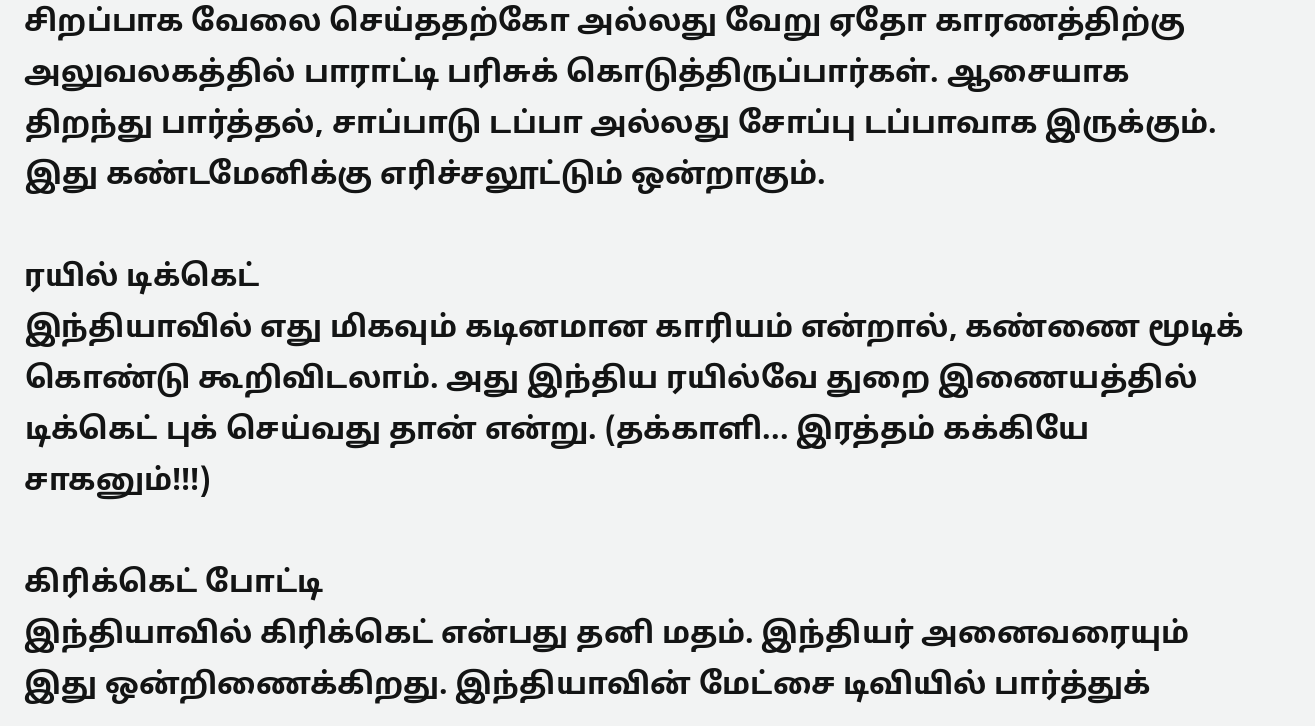சிறப்பாக வேலை செய்ததற்கோ அல்லது வேறு ஏதோ காரணத்திற்கு அலுவலகத்தில் பாராட்டி பரிசுக் கொடுத்திருப்பார்கள். ஆசையாக திறந்து பார்த்தல், சாப்பாடு டப்பா அல்லது சோப்பு டப்பாவாக இருக்கும். இது கண்டமேனிக்கு எரிச்சலூட்டும் ஒன்றாகும்.

ரயில் டிக்கெட்
இந்தியாவில் எது மிகவும் கடினமான காரியம் என்றால், கண்ணை மூடிக் கொண்டு கூறிவிடலாம். அது இந்திய ரயில்வே துறை இணையத்தில் டிக்கெட் புக் செய்வது தான் என்று. (தக்காளி... இரத்தம் கக்கியே சாகனும்!!!)

கிரிக்கெட் போட்டி
இந்தியாவில் கிரிக்கெட் என்பது தனி மதம். இந்தியர் அனைவரையும் இது ஒன்றிணைக்கிறது. இந்தியாவின் மேட்சை டிவியில் பார்த்துக்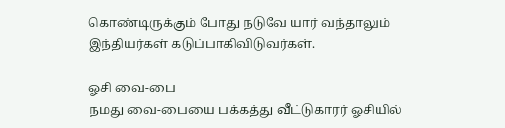கொண்டிருக்கும் போது நடுவே யார் வந்தாலும் இந்தியர்கள் கடுப்பாகிவிடுவர்கள்.

ஓசி வை-பை
நமது வை-பையை பக்கத்து வீட்டுகாரர் ஓசியில்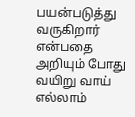பயன்படுத்து வருகிறார் என்பதை அறியும் போது வயிறு வாய் எல்லாம்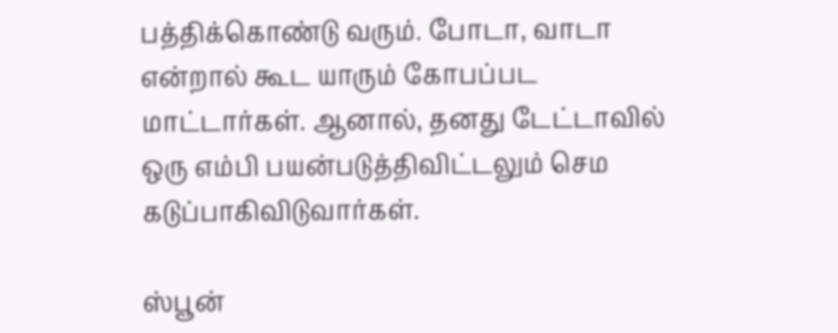பத்திக்கொண்டு வரும். போடா, வாடா என்றால் கூட யாரும் கோபப்பட மாட்டார்கள். ஆனால், தனது டேட்டாவில் ஒரு எம்பி பயன்படுத்திவிட்டலும் செம கடுப்பாகிவிடுவார்கள்.

ஸ்பூன்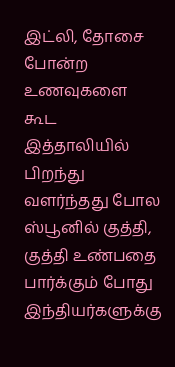இட்லி, தோசை போன்ற உணவுகளை கூட இத்தாலியில் பிறந்து வளர்ந்தது போல ஸ்பூனில் குத்தி, குத்தி உண்பதை பார்க்கும் போது இந்தியர்களுக்கு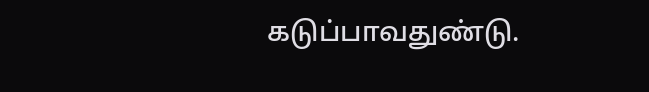கடுப்பாவதுண்டு.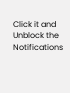Click it and Unblock the Notifications